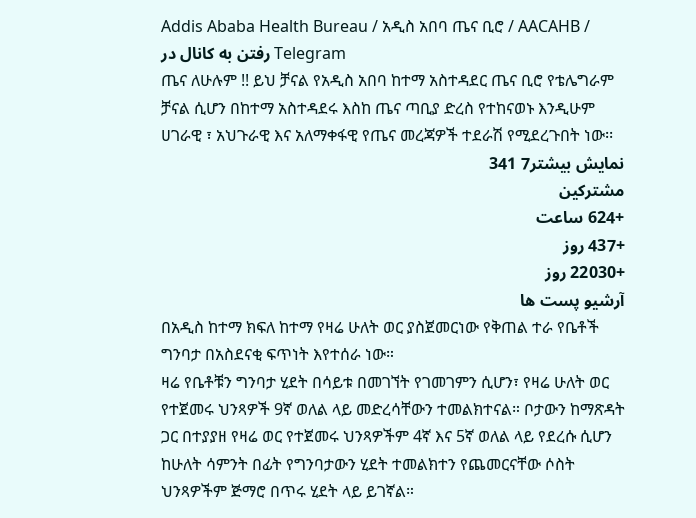Addis Ababa Health Bureau / አዲስ አበባ ጤና ቢሮ / AACAHB /
رفتن به کانال در Telegram
ጤና ለሁሉም !! ይህ ቻናል የአዲስ አበባ ከተማ አስተዳደር ጤና ቢሮ የቴሌግራም ቻናል ሲሆን በከተማ አስተዳደሩ እስከ ጤና ጣቢያ ድረስ የተከናወኑ እንዲሁም ሀገራዊ ፣ አህጉራዊ እና አለማቀፋዊ የጤና መረጃዎች ተደራሽ የሚደረጉበት ነው፡፡
نمایش بیشتر7 341
مشترکین
+624 ساعت
+437 روز
+22030 روز
آرشیو پست ها
በአዲስ ከተማ ክፍለ ከተማ የዛሬ ሁለት ወር ያስጀመርነው የቅጠል ተራ የቤቶች ግንባታ በአስደናቂ ፍጥነት እየተሰራ ነው።
ዛሬ የቤቶቹን ግንባታ ሂደት በሳይቱ በመገኘት የገመገምን ሲሆን፣ የዛሬ ሁለት ወር የተጀመሩ ህንጻዎች 9ኛ ወለል ላይ መድረሳቸውን ተመልክተናል። ቦታውን ከማጽዳት ጋር በተያያዘ የዛሬ ወር የተጀመሩ ህንጻዎችም 4ኛ እና 5ኛ ወለል ላይ የደረሱ ሲሆን ከሁለት ሳምንት በፊት የግንባታውን ሂደት ተመልክተን የጨመርናቸው ሶስት ህንጻዎችም ጅማሮ በጥሩ ሂደት ላይ ይገኛል።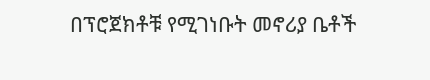በፕሮጀክቶቹ የሚገነቡት መኖሪያ ቤቶች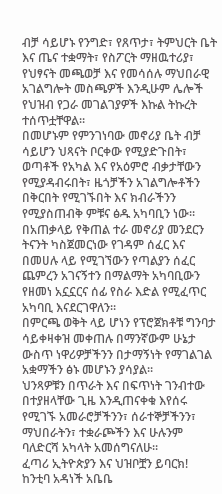ብቻ ሳይሆኑ የንግድ፣ የጸጥታ፣ ትምህርት ቤት እና ጤና ተቋማት፣ የስፖርት ማዘዉተሪያ፣ የህፃናት መጫወቻ እና የመሳሰሉ ማህበራዊ አገልግሎት መስጫዎች እንዲሁም ሌሎች የህዝብ የጋራ መገልገያዎች እኩል ትኩረት ተሰጥቷቸዋል።
በመሆኑም የምንገነባው መኖሪያ ቤት ብቻ ሳይሆን ህጻናት ቦርቀው የሚያድጉበት፣ ወጣቶች የአካል እና የአዕምሮ ብቃታቸውን የሚያዳብሩበት፣ ዜጎቻችን አገልግሎቶችን በቅርበት የሚገኙበት እና ክብራችንን የሚያስጠብቅ ምቹና ፅዱ አካባቢን ነው።
በአጠቃላይ የቅጠል ተራ መኖሪያ መንደርን ትናንት ካስጀመርነው የገዳም ሰፈር እና በመሀሉ ላይ የሚገኘውን የጣልያን ሰፈር ጨምረን አገናኝተን በማልማት አካባቢውን የዘመነ አኗኗርና ሰፊ የስራ እድል የሚፈጥር አካባቢ እናደርገዋለን።
በምርጫ ወቅት ላይ ሆነን የፕሮጀክቶቹ ግንባታ ሳይቀዛቀዝ መቀጠሉ በማንኛውም ሁኔታ ውስጥ ነዋሪዎቻችንን በታማኝነት የማገልገል አቋማችን ፅኑ መሆኑን ያሳያል።
ህንጻዎቹን በጥራት እና በፍጥነት ገንብተው በተያዘላቸው ጊዜ እንዲጠናቀቁ እየሰሩ የሚገኙ አመራሮቻችንን፣ ሰራተኞቻችንን፣ ማህበራትን፣ ተቋራጮችን እና ሁሉንም ባለድርሻ አካላት አመሰግናለሁ።
ፈጣሪ ኢትዮጵያን እና ህዝቦቿን ይባርክ!
ከንቲባ አዳነች አቤቤ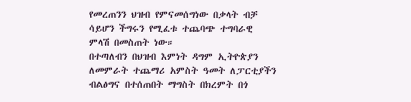የመረጠንን ህዝብ የምናመሰግነው በቃላት ብቻ ሳይሆን ችግሩን የሚፈቱ ተጨባጭ ተግባራዊ ምላሽ በመስጠት ነው።
በተጣለብን በህዝብ እምነት ዳግም ኢትዮጵያን ለመምራት ተጨማሪ አምስት ዓመት ለፓርቲያችን ብልፅግና በተሰጠበት ማግስት በክረምት በጎ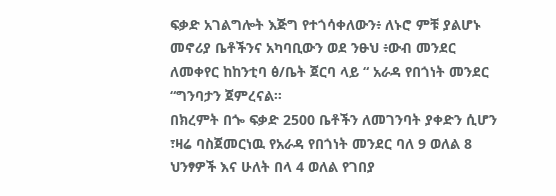ፍቃድ አገልግሎት እጅግ የተጎሳቀለውን፥ ለኑሮ ምቹ ያልሆኑ መኖሪያ ቤቶችንና አካባቢውን ወደ ንፁህ ፥ውብ መንደር ለመቀየር ከከንቲባ ፅ/ቤት ጀርባ ላይ “ አራዳ የበጎነት መንደር “ግንባታን ጀምረናል።
በክረምት በጐ ፍቃድ 2500 ቤቶችን ለመገንባት ያቀድን ሲሆን ፣ዛሬ ባስጀመርነዉ የአራዳ የበጎነት መንደር ባለ 9 ወለል 8 ህንፃዎች እና ሁለት በላ 4 ወለል የገበያ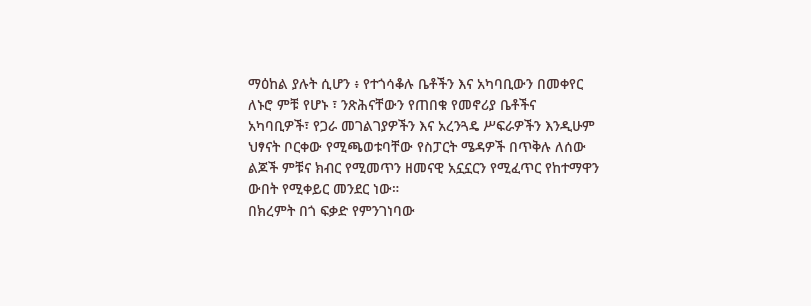ማዕከል ያሉት ሲሆን ፥ የተጎሳቆሉ ቤቶችን እና አካባቢውን በመቀየር ለኑሮ ምቹ የሆኑ ፣ ንጽሕናቸውን የጠበቁ የመኖሪያ ቤቶችና አካባቢዎች፣ የጋራ መገልገያዎችን እና አረንጓዴ ሥፍራዎችን እንዲሁም ህፃናት ቦርቀው የሚጫወቱባቸው የስፓርት ሜዳዎች በጥቅሉ ለሰው ልጆች ምቹና ክብር የሚመጥን ዘመናዊ አኗኗርን የሚፈጥር የከተማዋን ውበት የሚቀይር መንደር ነው።
በክረምት በጎ ፍቃድ የምንገነባው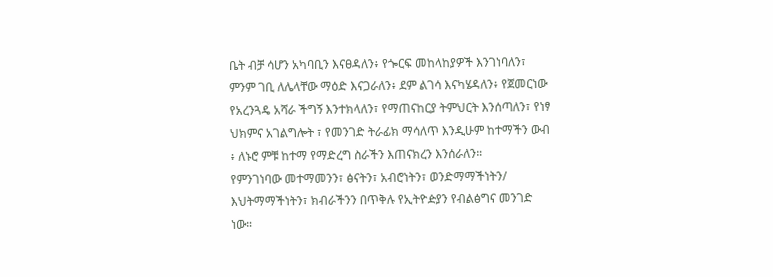ቤት ብቻ ሳሆን አካባቢን እናፀዳለን፥ የጐርፍ መከላከያዎች እንገነባለን፣ ምንም ገቢ ለሌላቸው ማዕድ እናጋራለን፥ ደም ልገሳ እናካሄዳለን፥ የጀመርነው የአረንጓዴ አሻራ ችግኝ እንተክላለን፣ የማጠናከርያ ትምህርት እንሰጣለን፣ የነፃ ህክምና አገልግሎት ፣ የመንገድ ትራፊክ ማሳለጥ እንዲሁም ከተማችን ውብ ፥ ለኑሮ ምቹ ከተማ የማድረግ ስራችን እጠናክረን እንሰራለን።
የምንገነባው መተማመንን፣ ፅናትን፣ አብሮነትን፣ ወንድማማችነትን/ እህትማማችነትን፣ ክብራችንን በጥቅሉ የኢትዮዽያን የብልፅግና መንገድ ነው።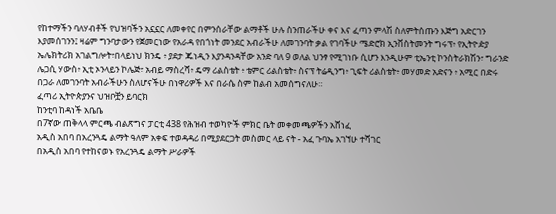የከተማችን ባለሃብቶች የህዝባችን አኗኗር ለመቀየር በምንሰራቸው ልማቶች ሁሉ ስንጠራችሁ ቀና እና ፈጣን ምላሽ ስለምትሰጡን እጅግ አድርገን እያመሰገንን፤ ዛሬም ግንባታውን የጀመርነው የአራዳ የበጎነት መንደር አብራችሁ ለመገንባት ቃል የገባችሁ ሜድሮክ ኢንቨስትመንት ግሩፕ፥ የኢትዮዽያ ኤሌክትሪክ አገልግሎት፣በላይነህ ክንዴ ፥ ያደታ ጁነዲን እያንዳንዳቸው አንድ ባለ 9 ወለል ህንፃ የሚገነቡ ሲሆን እንዲሁም ቲኤንቲ ኮንስትራክሽን፣ ግራንድ ሌጋሲ ሃውስ፥ ኢቲ ኦንላይን ኮሌጅ፣ አብይ ማስረሻ፥ ዴማ ሪልስቴት ፥ ቴምር ሪልስቴት፥ ስናፕ ትሬዲንግ፥ ጊፍት ሪልስቴት፥ መሃመድ አድናን ፥ አሚር በድሩ በጋራ ለመገንባት አብራችሁን ስለሆናችሁ በነዋሪዎች እና በራሴ ስም ከልብ አመሰግናለሁ።
ፈጣሪ ኢትዮጵያንና ህዝቦቿን ይባርክ
ከንቲባ ከዳነች አቤቤ
በ7ኛው ጠቅላላ ምርጫ ብልጽግና ፓርቲ 438 የሕዝብ ተወካዮች ምክር ቤት መቀመጫዎችን አሸነፈ
አዲስ አበባ በአረንጓዴ ልማት ዓለም አቀፍ ተወዳዳሪ በሚያደርጋት መስመር ላይ ናት - አፈ ጉባኤ አገኘሁ ተሻገር
በአዲስ አበባ የተከናወኑ የአረንጓዴ ልማት ሥራዎች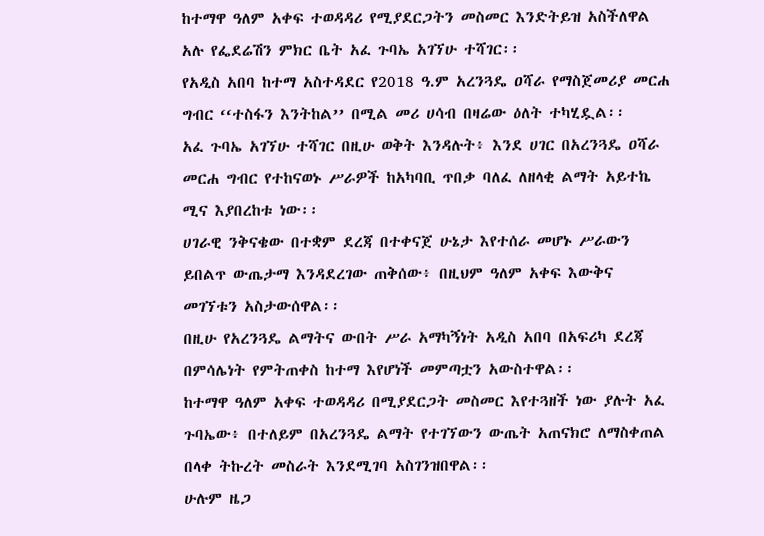ከተማዋ ዓለም አቀፍ ተወዳዳሪ የሚያደርጋትን መስመር እንድትይዝ አስችለዋል አሉ የፌደሬሽን ምክር ቤት አፈ ጉባኤ አገኘሁ ተሻገር፡፡
የአዲስ አበባ ከተማ አስተዳደር የ2018 ዓ.ም አረንጓዴ ዐሻራ የማስጀመሪያ መርሐ ግብር ‘‘ተስፋን እንትከል’’ በሚል መሪ ሀሳብ በዛሬው ዕለት ተካሂዷል፡፡
አፈ ጉባኤ አገኘሁ ተሻገር በዚሁ ወቅት እንዳሉት፥ እንደ ሀገር በአረንጓዴ ዐሻራ መርሐ ግብር የተከናወኑ ሥራዎች ከአካባቢ ጥበቃ ባለፈ ለዘላቂ ልማት አይተኬ ሚና እያበረከቱ ነው፡፡
ሀገራዊ ንቅናቄው በተቋም ደረጃ በተቀናጀ ሁኔታ እየተሰራ መሆኑ ሥራውን ይበልጥ ውጤታማ እንዳደረገው ጠቅሰው፥ በዚህም ዓለም አቀፍ እውቅና መገኘቱን አስታውሰዋል፡፡
በዚሁ የአረንጓዴ ልማትና ውበት ሥራ አማካኝነት አዲስ አበባ በአፍሪካ ደረጃ በምሳሌነት የምትጠቀስ ከተማ እየሆነች መምጣቷን አውስተዋል፡፡
ከተማዋ ዓለም አቀፍ ተወዳዳሪ በሚያደርጋት መስመር እየተጓዘች ነው ያሉት አፈ ጉባኤው፥ በተለይም በአረንጓዴ ልማት የተገኘውን ውጤት አጠናክሮ ለማስቀጠል በላቀ ትኩረት መስራት እንደሚገባ አስገንዝበዋል፡፡
ሁሉም ዜጋ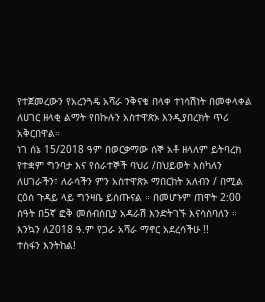የተጀመረውን የአረንጓዴ አሻራ ንቅናቄ በላቀ ተነሳሽነት በመቀላቀል ለሀገር ዘላቂ ልማት የበኩሉን አስተዋጽኦ እንዲያበረክት ጥሪ አቅርበዋል።
ነገ ሰኔ 15/2018 ዓም በወርቃማው ሰኞ አቶ ዘላለም ይትባረክ የተቋም ግንባታ እና የሰራተኞች ባህሪ /በህይወት እስካለን ለሀገራችን፣ ለራሳችን ምን አስተዋጽኦ ማበርከት አለብን / በሚል ርዕሰ ጉዳይ ላይ ግንዛቤ ይሰጡናል ። በመሆኑም ጠዋት 2:00 ሰዓት በ5ኛ ፎቅ መሰብሰቢያ አዳራሽ እንድትገኙ እናሳስባለን ።
እንኳን ለ2018 ዓ.ም የጋራ አሻራ ማኖር አደረሳችሁ !!
ተስፋን እንትከል!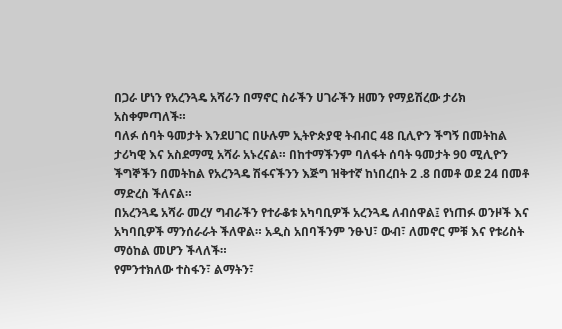በጋራ ሆነን የአረንጓዴ አሻራን በማኖር ስራችን ሀገራችን ዘመን የማይሽረው ታሪክ አስቀምጣለች።
ባለፉ ሰባት ዓመታት እንደሀገር በሁሉም ኢትዮጵያዊ ትብብር 48 ቢሊዮን ችግኝ በመትከል ታሪካዊ እና አስደማሚ አሻራ አኑረናል። በከተማችንም ባለፋት ሰባት ዓመታት 90 ሚሊዮን ችግኞችን በመትከል የአረንጓዴ ሽፋናችንን እጅግ ዝቅተኛ ከነበረበት 2 .8 በመቶ ወደ 24 በመቶ ማድረስ ችለናል።
በአረንጓዴ አሻራ መረሃ ግብራችን የተራቆቱ አካባቢዎች አረንጓዴ ለብሰዋል፤ የነጠፉ ወንዞች እና አካባቢዎች ማንሰራራት ችለዋል። አዲስ አበባችንም ንፁህ፣ ውብ፣ ለመኖር ምቹ እና የቱሪስት ማዕከል መሆን ችላለች።
የምንተክለው ተስፋን፣ ልማትን፣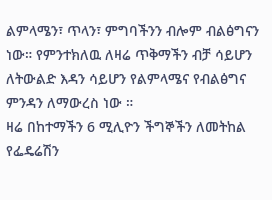ልምላሜን፣ ጥላን፣ ምግባችንን ብሎም ብልፅግናን ነው። የምንተክለዉ ለዛሬ ጥቅማችን ብቻ ሳይሆን ለትውልድ እዳን ሳይሆን የልምላሜና የብልፅግና ምንዳን ለማውረስ ነው ።
ዛሬ በከተማችን 6 ሚሊዮን ችግኞችን ለመትከል የፌዴሬሽን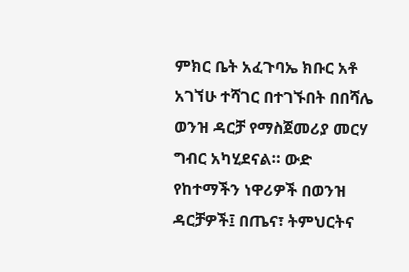ምክር ቤት አፈጉባኤ ክቡር አቶ አገኘሁ ተሻገር በተገኙበት በበሻሌ ወንዝ ዳርቻ የማስጀመሪያ መርሃ ግብር አካሂደናል። ውድ የከተማችን ነዋሪዎች በወንዝ ዳርቻዎች፤ በጤና፣ ትምህርትና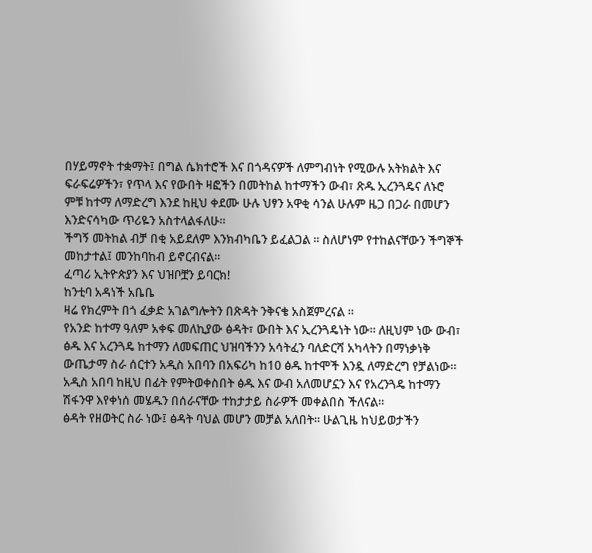በሃይማኖት ተቋማት፤ በግል ሴክተሮች እና በጎዳናዎች ለምግብነት የሚውሉ አትክልት እና ፍራፍሬዎችን፣ የጥላ እና የውበት ዛፎችን በመትከል ከተማችን ውብ፣ ጽዱ ኢረንጓዴና ለኑሮ ምቹ ከተማ ለማድረግ እንደ ከዚህ ቀደሙ ሁሉ ህፃን አዋቂ ሳንል ሁሉም ዜጋ በጋራ በመሆን እንድናሳካው ጥሪዬን አስተላልፋለሁ።
ችግኝ መትከል ብቻ በቂ አይደለም እንክብካቤን ይፈልጋል ። ስለሆነም የተከልናቸውን ችግኞች መከታተል፤ መንከባከብ ይኖርብናል።
ፈጣሪ ኢትዮጵያን እና ህዝቦቿን ይባርክ!
ከንቲባ አዳነች አቤቤ
ዛሬ የክረምት በጎ ፈቃድ አገልግሎትን በጽዳት ንቅናቄ አስጀምረናል ።
የአንድ ከተማ ዓለም አቀፍ መለኪያው ፅዳት፣ ውበት እና ኢረንጓዴነት ነው። ለዚህም ነው ውብ፣ ፅዱ እና አረንጓዴ ከተማን ለመፍጠር ህዝባችንን አሳትፈን ባለድርሻ አካላትን በማነቃነቅ ውጤታማ ስራ ሰርተን አዲስ አበባን በአፍሪካ ከ10 ፅዱ ከተሞች እንዷ ለማድረግ የቻልነው።
አዲስ አበባ ከዚህ በፊት የምትወቀስበት ፅዱ እና ውብ አለመሆኗን እና የአረንጓዴ ከተማን ሽፋንዋ እየቀነሰ መሄዱን በሰራናቸው ተከታታይ ስራዎች መቀልበስ ችለናል።
ፅዳት የዘወትር ስራ ነው፤ ፅዳት ባህል መሆን መቻል አለበት። ሁልጊዜ ከህይወታችን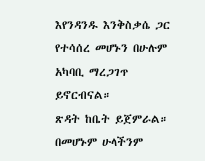እየንዳንዱ እንቅስቃሴ ጋር የተሳሰረ መሆኑን በሁሉም አካባቢ ማረጋገጥ ይኖርብናል።
ጽዳት ከቤት ይጀምራል። በመሆኑም ሁላችንም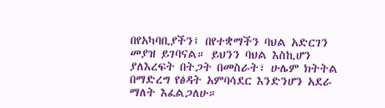በየአካባቢያችን፤ በየተቋማችን ባህል አድርገን መያዝ ይገባናል። ይህንን ባህል እስኪሆን ያለእረፍት በትጋት በመስራት፣ ሁሌም ክትትል በማድረግ የፅዳት አምባሳደር እንድንሆን አደራ ማለት እፈልጋለሁ።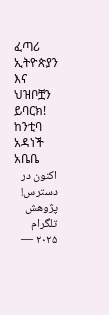ፈጣሪ ኢትዮጵያን እና ህዝቦቿን ይባርክ!
ከንቲባ አዳነች አቤቤ
اکنون در دسترس! پژوهش تلگرام ۲۰۲۵ —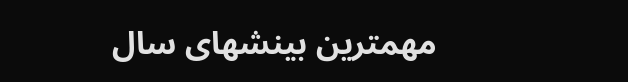مهمترین بینشهای سال